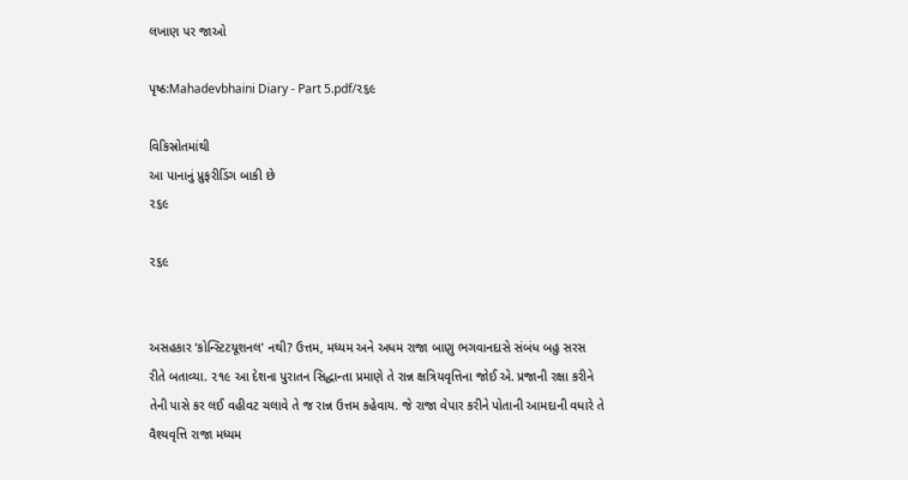લખાણ પર જાઓ

પૃષ્ઠ:Mahadevbhaini Diary - Part 5.pdf/૨૬૯

વિકિસ્રોતમાંથી
આ પાનાનું પ્રુફરીડિંગ બાકી છે
૨૬૯

૨૬૯


અસહકાર ‘કોન્સ્ટિટયૂશનલ' નથી? ઉત્તમ, મધ્યમ અને અધમ રાજા બાણુ ભગવાનદાસે સંબંધ બહુ સરસ રીતે બતાવ્યા. ૨૧૯ આ દેશના પુરાતન સિદ્ધાન્તા પ્રમાણે તે રાન્ન ક્ષત્રિયવૃત્તિના જોઈ એ. પ્રજાની રક્ષા કરીને તેની પાસે કર લઈ વહીવટ ચલાવે તે જ રાન્ન ઉત્તમ કહેવાય. જે રાજા વેપાર કરીને પોતાની આમદાની વધારે તે વૈશ્યવૃત્તિ રાજા મધ્યમ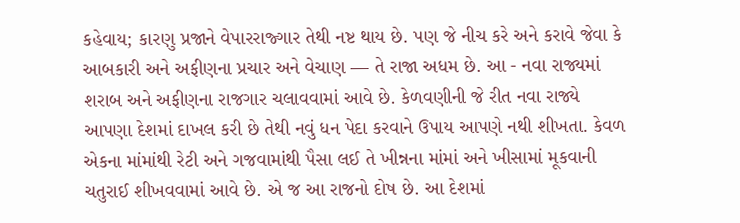કહેવાય; કારણુ પ્રજાને વેપારરાજ્ગાર તેથી નષ્ટ થાય છે. પણ જે નીચ કરે અને કરાવે જેવા કે આબકારી અને અફીણના પ્રચાર અને વેચાણ — તે રાજા અધમ છે. આ - નવા રાજ્યમાં શરાબ અને અફીણના રાજગાર ચલાવવામાં આવે છે. કેળવણીની જે રીત નવા રાજ્યે આપણા દેશમાં દાખલ કરી છે તેથી નવું ધન પેદા કરવાને ઉપાય આપણે નથી શીખતા. કેવળ એકના માંમાંથી રેટી અને ગજવામાંથી પૈસા લઈ તે ખીન્નના માંમાં અને ખીસામાં મૂકવાની ચતુરાઈ શીખવવામાં આવે છે. એ જ આ રાજનો દોષ છે. આ દેશમાં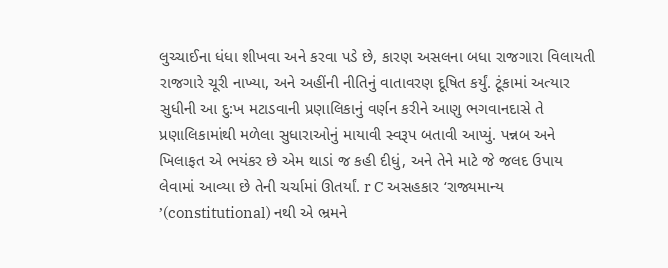લુચ્ચાઈના ધંધા શીખવા અને કરવા પડે છે, કારણ અસલના બધા રાજગારા વિલાયતી રાજગારે ચૂરી નાખ્યા, અને અહીંની નીતિનું વાતાવરણ દૂષિત કર્યું. ટૂંકામાં અત્યાર સુધીની આ દુ:ખ મટાડવાની પ્રણાલિકાનું વર્ણન કરીને આણુ ભગવાનદાસે તે પ્રણાલિકામાંથી મળેલા સુધારાઓનું માયાવી સ્વરૂપ બતાવી આપ્યું. પન્નબ અને ખિલાફત એ ભયંકર છે એમ થાડાં જ કહી દીધું, અને તેને માટે જે જલદ ઉપાય લેવામાં આવ્યા છે તેની ચર્ચામાં ઊતર્યાં. r C અસહકાર ‘રાજ્યમાન્ય ’(constitutional) નથી એ ભ્રમને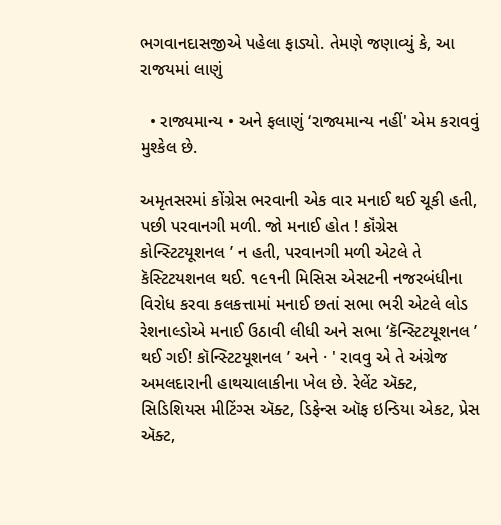ભગવાનદાસજીએ પહેલા ફાડ્યો. તેમણે જણાવ્યું કે, આ રાજયમાં લાણું

  • રાજ્યમાન્ય • અને ફલાણું ‘રાજ્યમાન્ય નહીં' એમ કરાવવું મુશ્કેલ છે.

અમૃતસરમાં કોંગ્રેસ ભરવાની એક વાર મનાઈ થઈ ચૂકી હતી, પછી પરવાનગી મળી. જો મનાઈ હોત ! કૉંગ્રેસ કોન્સ્ટિટયૂશનલ ’ ન હતી, પરવાનગી મળી એટલે તે કૅસ્ટિટયશનલ થઈ. ૧૯૧ની મિસિસ એસટની નજરબંધીના વિરોધ કરવા કલકત્તામાં મનાઈ છતાં સભા ભરી એટલે લોડ રેશનાલ્ડોએ મનાઈ ઉઠાવી લીધી અને સભા ‘કૅન્સ્ટિટયૂશનલ ’ થઈ ગઈ! કૉન્સ્ટિટયૂશનલ ’ અને · ' રાવવુ એ તે અંગ્રેજ અમલદારાની હાથચાલાકીના ખેલ છે. રેલેંટ ઍક્ટ, સિડિશિયસ મીટિંગ્સ ઍક્ટ, ડિફેન્સ ઑફ ઇન્ડિયા એકટ, પ્રેસ ઍક્ટ,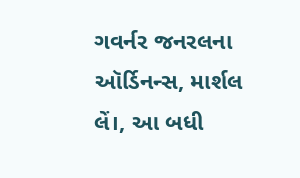ગવર્નર જનરલના ઑર્ડિનન્સ, માર્શલ લેં।, આ બધી